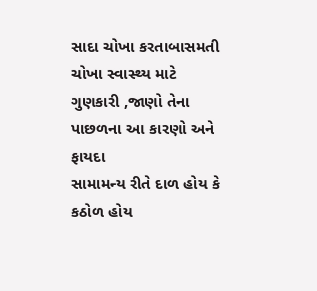સાદા ચોખા કરતાબાસમતી ચોખા સ્વાસ્થ્ય માટે ગુણકારી ,જાણો તેના પાછળના આ કારણો અને ફાયદા
સામામન્ય રીતે દાળ હોય કે કઠોળ હોય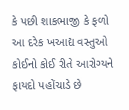કે પછી શાકભાજી કે ફળો આ દરેક ખઆદ્ય વસ્તુઓ કોઈનો કોઈ રીતે આરોગ્યને ફાયદો પહોંચાડે છે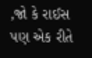,જો કે રાઈસ પણ એક રીતે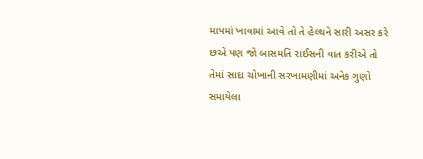માપમાં ખાવામાં આવે તો તે હેલ્થને સારી અસર કરે છએ પણ જો બાસમતિ રાઈસની વાત કરીએ તો તેમાં સાદા ચોખાની સરખામણીમાં અનેક ગુણો સમાયેલા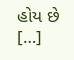હોય છે […]